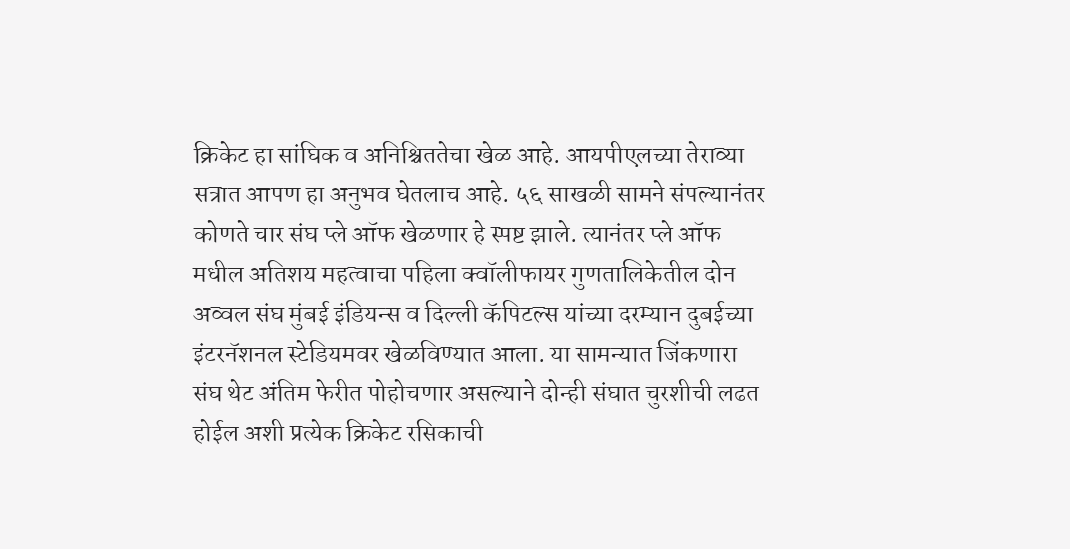क्रिकेट हा सांघिक व अनिश्चिततेचा खेळ आहे. आयपीएलच्या तेराव्या सत्रात आपण हा अनुभव घेतलाच आहे. ५६ साखळी सामने संपल्यानंतर कोणते चार संघ प्ले ऑफ खेळणार हे स्पष्ट झाले. त्यानंतर प्ले ऑफ मधील अतिशय महत्वाचा पहिला क्वॉलीफायर गुणतालिकेतील दोन अव्वल संघ मुंबई इंडियन्स व दिल्ली कॅपिटल्स यांच्या दरम्यान दुबईच्या इंटरनॅशनल स्टेडियमवर खेळविण्यात आला. या सामन्यात जिंकणारा संघ थेट अंतिम फेरीत पोहोचणार असल्याने दोन्ही संघात चुरशीची लढत होईल अशी प्रत्येक क्रिकेट रसिकाची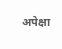अपेक्षा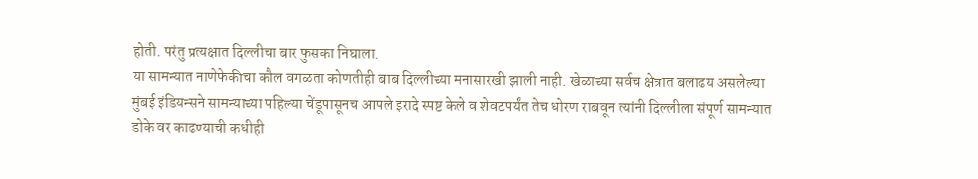होती. परंतु प्रत्यक्षात दिल्लीचा बार फुसका निघाला.
या सामन्यात नाणेफेकीचा कौल वगळता कोणतीही बाब दिल्लीच्या मनासारखी झाली नाही. खेळाच्या सर्वच क्षेत्रात बलाढय असलेल्या मुंबई इंडियन्सने सामन्याच्या पहिल्या चेंडूपासूनच आपले इरादे स्पष्ट केले व शेवटपर्यंत तेच धोरण राबवून त्यांनी दिल्लीला संपूर्ण सामन्यात डोके वर काढण्याची कधीही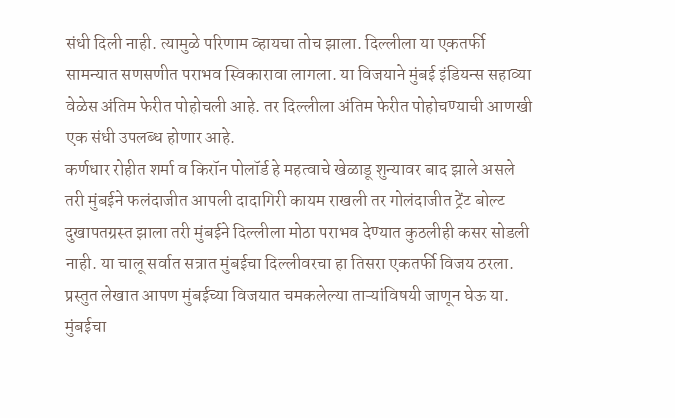संधी दिली नाही. त्यामुळे परिणाम व्हायचा तोच झाला. दिल्लीला या एकतर्फी सामन्यात सणसणीत पराभव स्विकारावा लागला. या विजयाने मुंबई इंडियन्स सहाव्या वेळेस अंतिम फेरीत पोहोचली आहे. तर दिल्लीला अंतिम फेरीत पोहोचण्याची आणखी एक संधी उपलब्ध होणार आहे.
कर्णधार रोहीत शर्मा व किरॉन पोलॉर्ड हे महत्वाचे खेळाडू शुन्यावर बाद झाले असले तरी मुंबईने फलंदाजीत आपली दादागिरी कायम राखली तर गोलंदाजीत ट्रेंट बोल्ट दुखापतग्रस्त झाला तरी मुंबईने दिल्लीला मोठा पराभव देण्यात कुठलीही कसर सोडली नाही. या चालू सर्वात सत्रात मुंबईचा दिल्लीवरचा हा तिसरा एकतर्फी विजय ठरला.
प्रस्तुत लेखात आपण मुंबईच्या विजयात चमकलेल्या ताऱ्यांविषयी जाणून घेऊ या.
मुंबईचा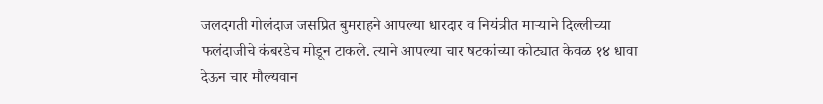जलदगती गोलंदाज जसप्रित बुमराहने आपल्या धारदार व नियंत्रीत माऱ्याने दिल्लीच्या फलंदाजीचे कंबरडेच मोडून टाकले. त्याने आपल्या चार षटकांच्या कोट्यात केवळ १४ धावा देऊन चार मौल्यवान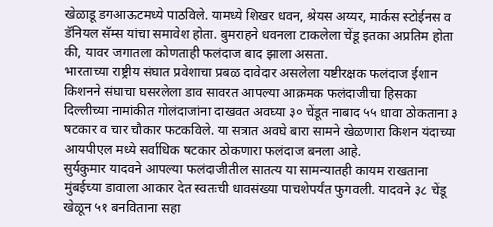खेळाडू डगआऊटमध्ये पाठविले. यामध्ये शिखर धवन, श्रेयस अय्यर, मार्कस स्टोईनस व डॅनियल सॅम्स यांचा समावेश होता. बुमराहने धवनला टाकलेला चेंडू इतका अप्रतिम होता की, यावर जगातला कोणताही फलंदाज बाद झाला असता.
भारताच्या राष्ट्रीय संघात प्रवेशाचा प्रबळ दावेदार असलेला यष्टीरक्षक फलंदाज ईशान किशनने संघाचा घसरलेला डाव सावरत आपल्या आक्रमक फलंदाजीचा हिसका दिल्लीच्या नामांकीत गोलंदाजांना दाखवत अवघ्या ३० चेंडूत नाबाद ५५ धावा ठोकताना ३ षटकार व चार चौकार फटकविले. या सत्रात अवघे बारा सामने खेळणारा किशन यंदाच्या आयपीएल मध्ये सर्वाधिक षटकार ठोकणारा फलंदाज बनला आहे.
सुर्यकुमार यादवने आपल्या फलंदाजीतील सातत्य या सामन्यातही कायम राखताना मुंबईच्या डावाला आकार देत स्वतःची धावसंख्या पाचशेपर्यंत फुगवली. यादवने ३८ चेंडू खेळून ५१ बनविताना सहा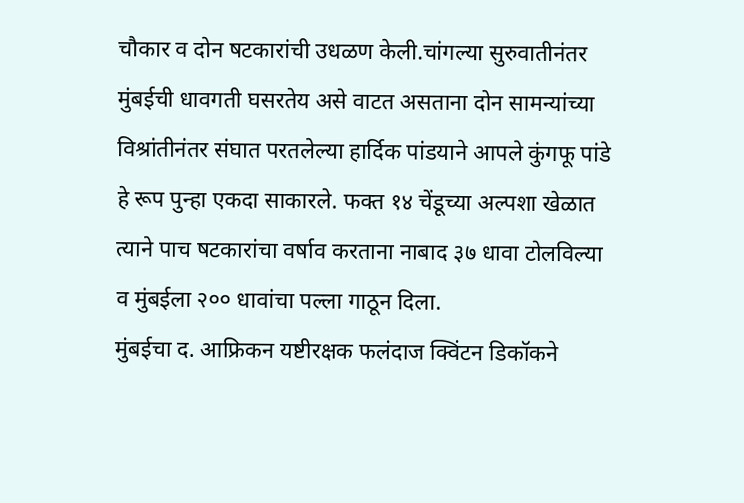चौकार व दोन षटकारांची उधळण केली.चांगल्या सुरुवातीनंतर मुंबईची धावगती घसरतेय असे वाटत असताना दोन सामन्यांच्या विश्रांतीनंतर संघात परतलेल्या हार्दिक पांडयाने आपले कुंगफू पांडे हे रूप पुन्हा एकदा साकारले. फक्त १४ चेंडूच्या अल्पशा खेळात त्याने पाच षटकारांचा वर्षाव करताना नाबाद ३७ धावा टोलविल्या व मुंबईला २०० धावांचा पल्ला गाठून दिला.
मुंबईचा द. आफ्रिकन यष्टीरक्षक फलंदाज क्विंटन डिकॉकने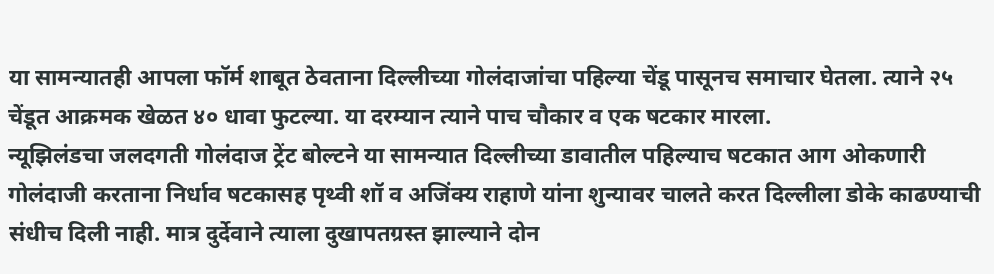या सामन्यातही आपला फॉर्म शाबूत ठेवताना दिल्लीच्या गोलंदाजांचा पहिल्या चेंडू पासूनच समाचार घेतला. त्याने २५ चेंडूत आक्रमक खेळत ४० धावा फुटल्या. या दरम्यान त्याने पाच चौकार व एक षटकार मारला.
न्यूझिलंडचा जलदगती गोलंदाज ट्रेंट बोल्टने या सामन्यात दिल्लीच्या डावातील पहिल्याच षटकात आग ओकणारी गोलंदाजी करताना निर्धाव षटकासह पृथ्वी शॉ व अजिंक्य राहाणे यांना शुन्यावर चालते करत दिल्लीला डोके काढण्याची संधीच दिली नाही. मात्र दुर्देवाने त्याला दुखापतग्रस्त झाल्याने दोन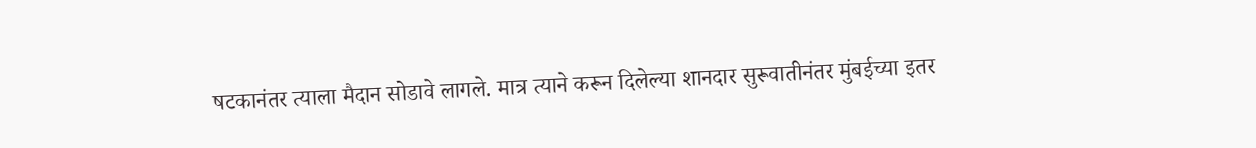षटकानंतर त्याला मैदान सोडावे लागले. मात्र त्याने करून दिलेल्या शानदार सुरूवातीनंतर मुंबईच्या इतर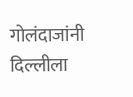गोलंदाजांनी दिल्लीला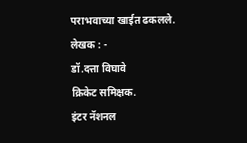पराभवाच्या खाईत ढकलले.
लेखक : -
डॉ.दत्ता विघावे
क्रिकेट समिक्षक.
इंटर नॅशनल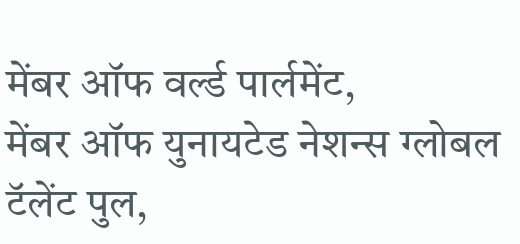मेंबर ऑफ वर्ल्ड पार्लमेंट,
मेंबर ऑफ युनायटेड नेशन्स ग्लोबल टॅलेंट पुल,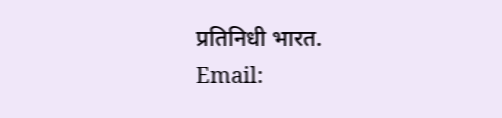प्रतिनिधी भारत.
Email: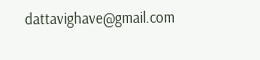dattavighave@gmail.com